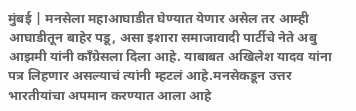मुंबई | मनसेला महाआघाडीत घेण्यात येणार असेल तर आम्ही आघाडीतून बाहेर पडू, असा इशारा समाजावादी पार्टीचे नेते अबु आझमी यांनी काँग्रेसला दिला आहे. याबाबत अखिलेश यादव यांना पत्र लिहणार असल्याचं त्यांनी म्हटलं आहे.मनसेकडून उत्तर भारतीयांचा अपमान करण्यात आला आहे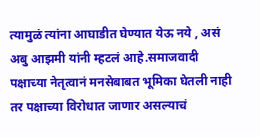त्यामुळं त्यांना आघाडीत घेण्यात येऊ नये , असं अबु आझमी यांनी म्हटलं आहे.समाजवादी पक्षाच्या नेतृत्वानं मनसेबाबत भूमिका घेतली नाही तर पक्षाच्या विरोधात जाणार असल्याचं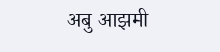अबु आझमी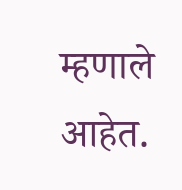म्हणाले आहेत.